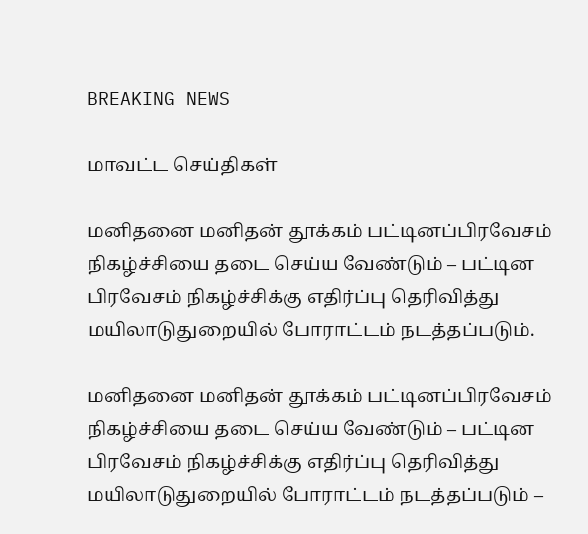BREAKING NEWS

மாவட்ட செய்திகள்

மனிதனை மனிதன் தூக்கம் பட்டினப்பிரவேசம் நிகழ்ச்சியை தடை செய்ய வேண்டும் – பட்டின பிரவேசம் நிகழ்ச்சிக்கு எதிர்ப்பு தெரிவித்து மயிலாடுதுறையில் போராட்டம் நடத்தப்படும்.

மனிதனை மனிதன் தூக்கம் பட்டினப்பிரவேசம் நிகழ்ச்சியை தடை செய்ய வேண்டும் – பட்டின பிரவேசம் நிகழ்ச்சிக்கு எதிர்ப்பு தெரிவித்து மயிலாடுதுறையில் போராட்டம் நடத்தப்படும் –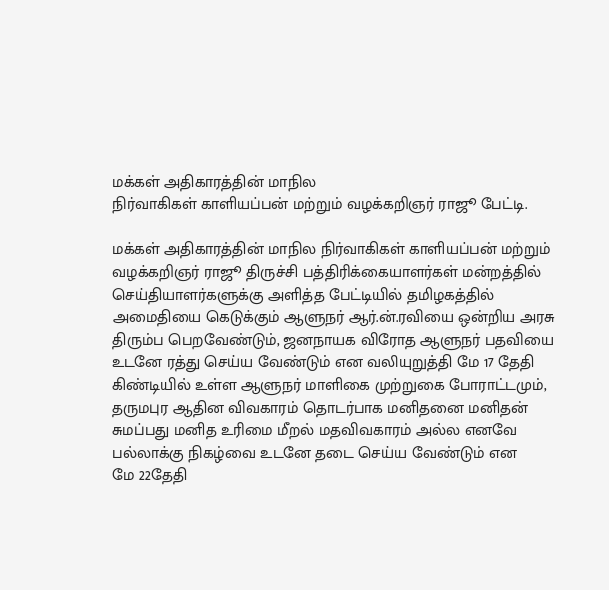மக்கள் அதிகாரத்தின் மாநில
நிர்வாகிகள் காளியப்பன் மற்றும் வழக்கறிஞர் ராஜூ பேட்டி.

மக்கள் அதிகாரத்தின் மாநில நிர்வாகிகள் காளியப்பன் மற்றும் வழக்கறிஞர் ராஜூ திருச்சி பத்திரிக்கையாளர்கள் மன்றத்தில்
செய்தியாளர்களுக்கு அளித்த பேட்டியில் தமிழகத்தில் அமைதியை கெடுக்கும் ஆளுநர் ஆர்.ன்.ரவியை ஒன்றிய அரசு திரும்ப பெறவேண்டும், ஜனநாயக விரோத ஆளுநர் பதவியை உடனே ரத்து செய்ய வேண்டும் என வலியுறுத்தி மே 17 தேதி கிண்டியில் உள்ள ஆளுநர் மாளிகை முற்றுகை போராட்டமும், தருமபுர ஆதின விவகாரம் தொடர்பாக மனிதனை மனிதன் சுமப்பது மனித உரிமை மீறல் மதவிவகாரம் அல்ல எனவே பல்லாக்கு நிகழ்வை உடனே தடை செய்ய வேண்டும் என
மே 22தேதி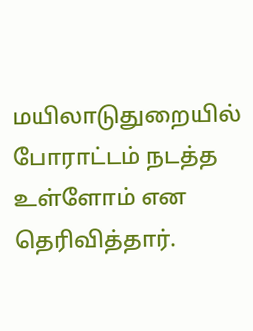மயிலாடுதுறையில் போராட்டம் நடத்த உள்ளோம் என தெரிவித்தார்.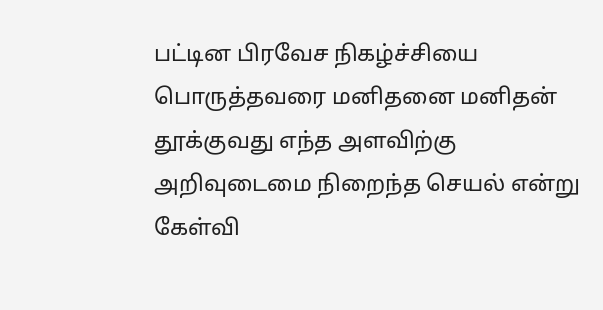பட்டின பிரவேச நிகழ்ச்சியை பொருத்தவரை மனிதனை மனிதன் தூக்குவது எந்த அளவிற்கு அறிவுடைமை நிறைந்த செயல் என்று கேள்வி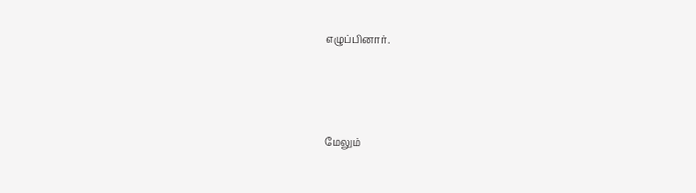எழுப்பினார்.



மேலும்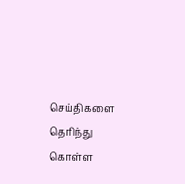செய்திகளை தெரிந்து கொள்ள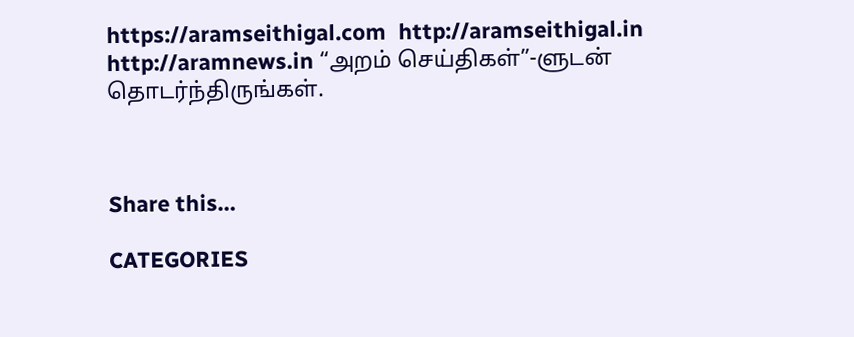https://aramseithigal.com  http://aramseithigal.in  http://aramnews.in “அறம் செய்திகள்”-ளுடன் தொடர்ந்திருங்கள்.



Share this…

CATEGORIES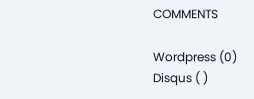COMMENTS

Wordpress (0)
Disqus ( )